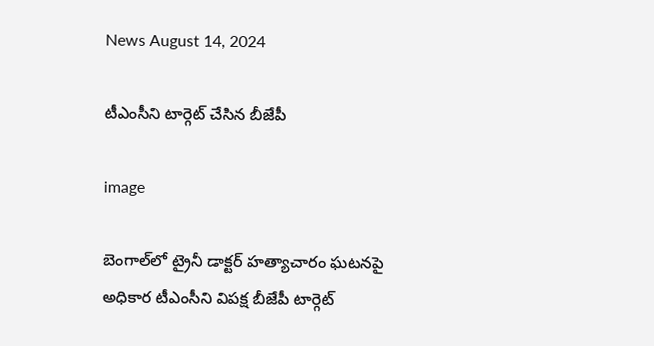News August 14, 2024

టీఎంసీని టార్గెట్ చేసిన బీజేపీ

image

బెంగాల్‌లో ట్రైనీ డాక్ట‌ర్ హ‌త్యాచారం ఘ‌ట‌నపై అధికార టీఎంసీని విప‌క్ష‌ బీజేపీ టార్గెట్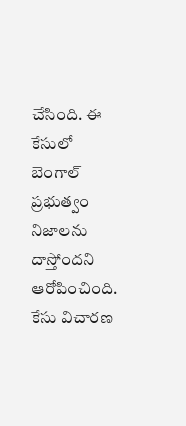చేసింది. ఈ కేసులో బెంగాల్ ప్ర‌భుత్వం నిజాలను దాస్తోందని ఆరోపించింది. కేసు విచార‌ణ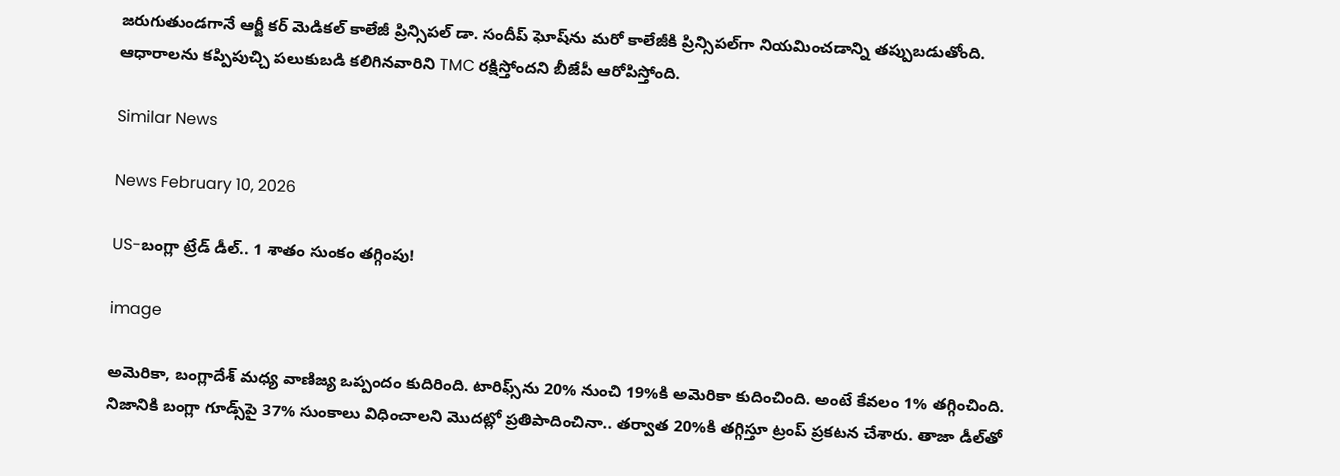జ‌రుగుతుండ‌గానే ఆర్జీ కర్ మెడిక‌ల్ కాలేజీ ప్రిన్సిపల్ డా. సందీప్ ఘోష్‌ను మ‌రో కాలేజీకి ప్రిన్సిప‌ల్‌గా నియ‌మించ‌డాన్ని త‌ప్పుబ‌డుతోంది. ఆధారాల‌ను క‌ప్పిపుచ్చి ప‌లుకుబ‌డి క‌లిగిన‌వారిని TMC ర‌క్షిస్తోందని బీజేపీ ఆరోపిస్తోంది.

Similar News

News February 10, 2026

US-బంగ్లా ట్రేడ్ డీల్.. 1 శాతం సుంకం తగ్గింపు!

image

అమెరికా, బంగ్లాదేశ్ మధ్య వాణిజ్య ఒప్పందం కుదిరింది. టారిఫ్స్‌ను 20% నుంచి 19%కి అమెరికా కుదించింది. అంటే కేవలం 1% తగ్గించింది. నిజానికి బంగ్లా గూడ్స్‌పై 37% సుంకాలు విధించాలని మొదట్లో ప్రతిపాదించినా.. తర్వాత 20%కి తగ్గిస్తూ ట్రంప్ ప్రకటన చేశారు. తాజా డీల్‌తో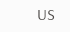US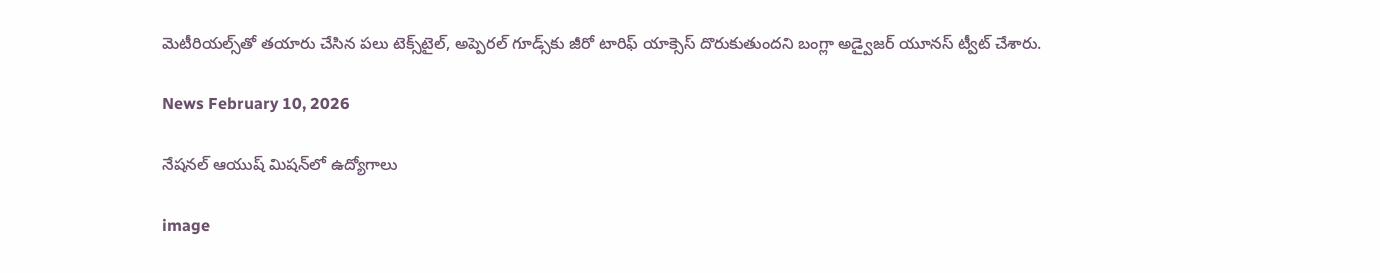మెటీరియల్స్‌తో తయారు చేసిన పలు టెక్స్‌టైల్, అప్పెరల్ గూడ్స్‌కు జీరో టారిఫ్ యాక్సెస్ దొరుకుతుందని బంగ్లా అడ్వైజర్ యూనస్ ట్వీట్ చేశారు.

News February 10, 2026

నేషనల్ ఆయుష్ మిషన్‌లో ఉద్యోగాలు

image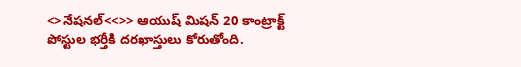<>నేషనల్<<>> ఆయుష్ మిషన్ 20 కాంట్రాక్ట్ పోస్టుల భర్తీకి దరఖాస్తులు కోరుతోంది.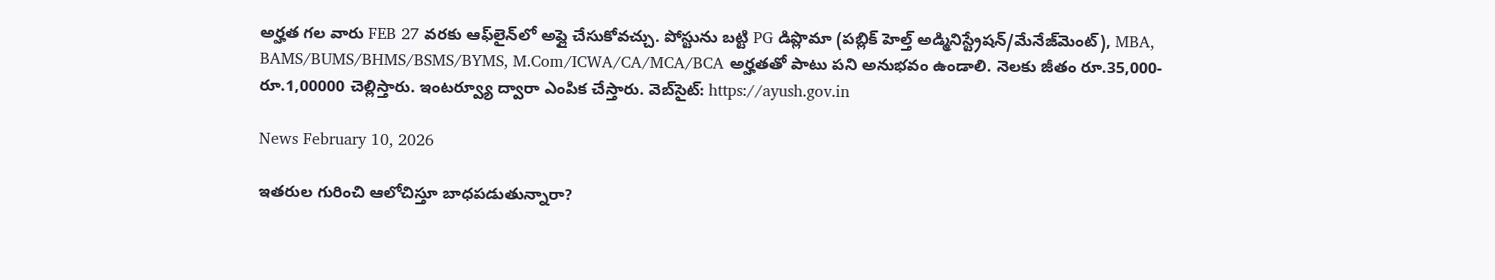అర్హత గల వారు FEB 27 వరకు ఆఫ్‌లైన్‌లో అప్లై చేసుకోవచ్చు. పోస్టును బట్టి PG డిప్లొమా (పబ్లిక్ హెల్త్ అడ్మినిస్ట్రేషన్/మేనేజ్‌మెంట్), MBA, BAMS/BUMS/BHMS/BSMS/BYMS, M.Com/ICWA/CA/MCA/BCA అర్హతతో పాటు పని అనుభవం ఉండాలి. నెలకు జీతం రూ.35,000-రూ.1,00000 చెల్లిస్తారు. ఇంటర్వ్యూ ద్వారా ఎంపిక చేస్తారు. వెబ్‌సైట్: https://ayush.gov.in

News February 10, 2026

ఇతరుల గురించి ఆలోచిస్తూ బాధపడుతున్నారా?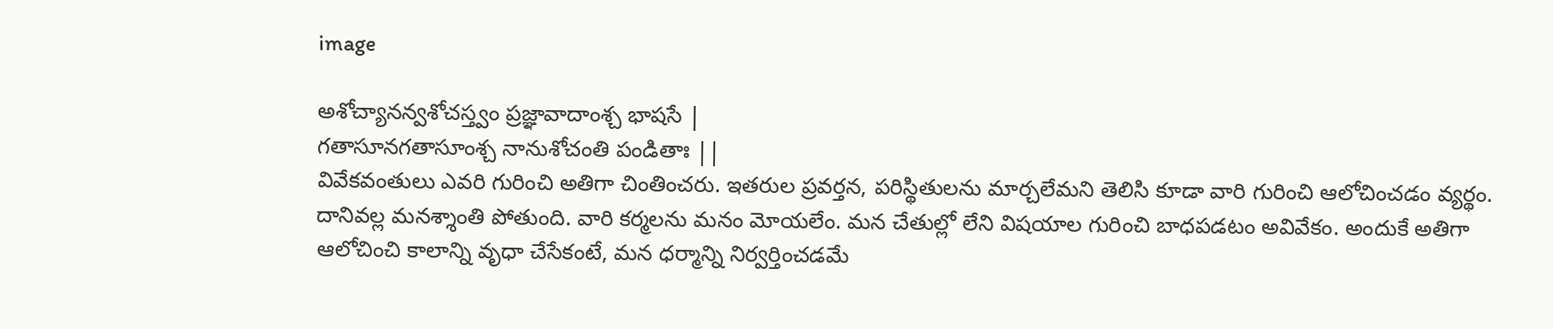image

అశోచ్యానన్వశోచస్త్వం ప్రజ్ఞావాదాంశ్చ భాషసే |
గతాసూనగతాసూంశ్చ నానుశోచంతి పండితాః ||
వివేకవంతులు ఎవరి గురించి అతిగా చింతించరు. ఇతరుల ప్రవర్తన, పరిస్థితులను మార్చలేమని తెలిసి కూడా వారి గురించి ఆలోచించడం వ్యర్థం. దానివల్ల మనశ్శాంతి పోతుంది. వారి కర్మలను మనం మోయలేం. మన చేతుల్లో లేని విషయాల గురించి బాధపడటం అవివేకం. అందుకే అతిగా ఆలోచించి కాలాన్ని వృధా చేసేకంటే, మన ధర్మాన్ని నిర్వర్తించడమే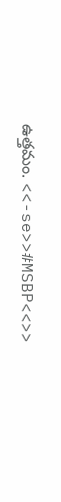ఉత్తమం. <<-se>>#MSBP<<>>